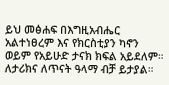ይህ መፅሐፍ በእግዚአብሔር አልተነፀረም እና የክርስቲያን ካኖን ወይም የአይሁድ ታናክ ክፍል አይደለም። ለታሪክና ለጥናት ዓላማ ብቻ ይታያል።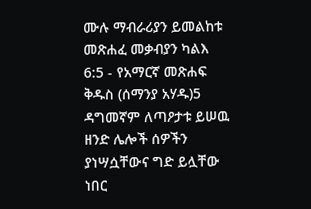ሙሉ ማብራሪያን ይመልከቱ መጽሐፈ መቃብያን ካልእ 6:5 - የአማርኛ መጽሐፍ ቅዱስ (ሰማንያ አሃዱ)5 ዳግመኛም ለጣዖታቱ ይሠዉ ዘንድ ሌሎች ሰዎችን ያነሣሷቸውና ግድ ይሏቸው ነበር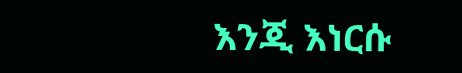እንጂ እነርሱ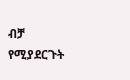ብቻ የሚያደርጉት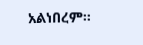አልነበረም።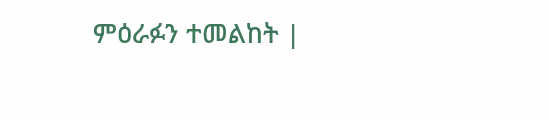ምዕራፉን ተመልከት |